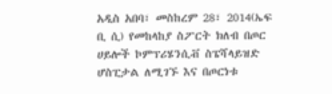አዲስ አበባ፣ መስከረም 28፣ 2014(ኤፍ ቢ ሲ) የመከላከያ ስፖርት ክለብ በጦር ሀይሎች ኮምፕሪሄንሲቭ ስፔሻላይዝድ ሆስፒታል ለሚገኙ እና በጦርነቱ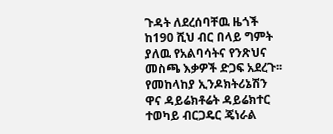ጉዳት ለደረሰባቸዉ ዜጎች ከ190 ሺህ ብር በላይ ግምት ያለዉ የአልባሳትና የንጽህና መስጫ እቃዎች ድጋፍ አደረጉ፡፡
የመከላከያ ኢንዶክትሪኔሽን ዋና ዳይሬክቶሬት ዳይሬክተር ተወካይ ብርጋዴር ጄነራል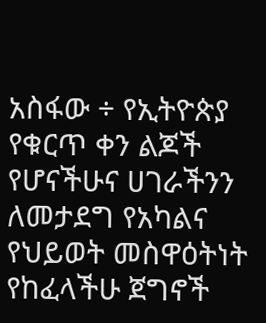አስፋው ÷ የኢትዮጵያ የቁርጥ ቀን ልጆች የሆናችሁና ሀገራችንን ለመታደግ የአካልና የህይወት መስዋዕትነት የከፈላችሁ ጀግኖች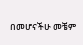በመሆናችሁ መቼም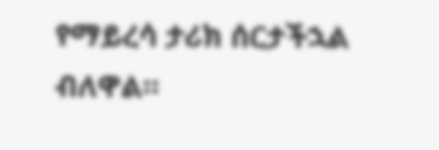የማይረሳ ታሪክ ሰርታችኋል ብለዋል።